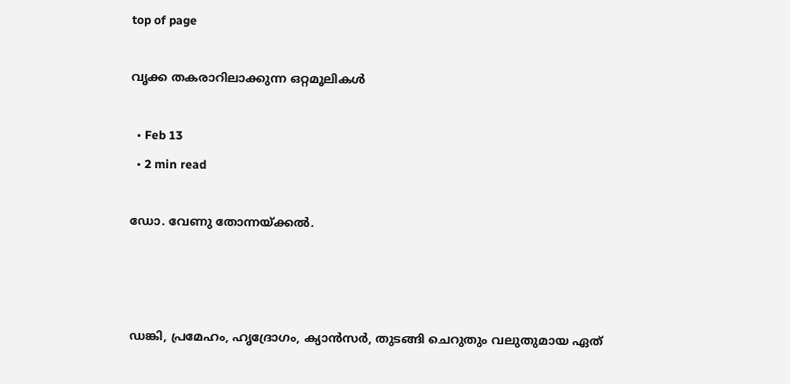top of page

വൃക്ക തകരാറിലാക്കുന്ന ഒറ്റമൂലികൾ

  • Feb 13
  • 2 min read

ഡോ. വേണു തോന്നയ്ക്കൽ.



ഡങ്കി, പ്രമേഹം, ഹൃദ്രോഗം, ക്യാൻസർ, തുടങ്ങി ചെറുതും വലുതുമായ ഏത്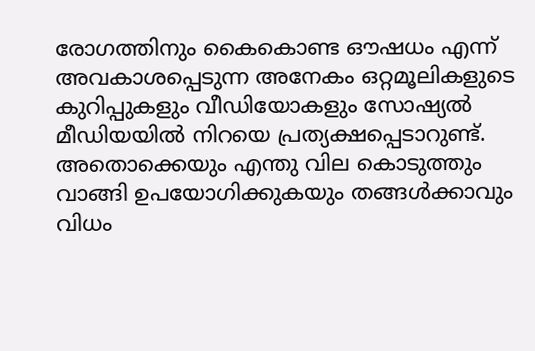രോഗത്തിനും കൈകൊണ്ട ഔഷധം എന്ന് അവകാശപ്പെടുന്ന അനേകം ഒറ്റമൂലികളുടെ കുറിപ്പുകളും വീഡിയോകളും സോഷ്യൽ മീഡിയയിൽ നിറയെ പ്രത്യക്ഷപ്പെടാറുണ്ട്. അതൊക്കെയും എന്തു വില കൊടുത്തും വാങ്ങി ഉപയോഗിക്കുകയും തങ്ങൾക്കാവും വിധം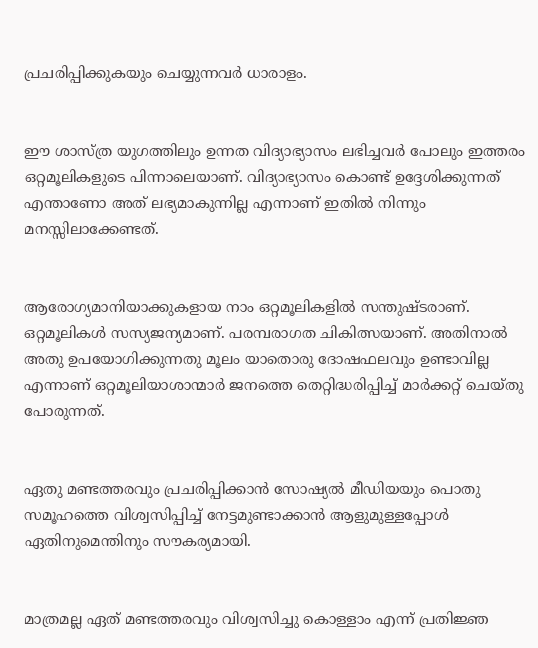പ്രചരിപ്പിക്കുകയും ചെയ്യുന്നവർ ധാരാളം.


ഈ ശാസ്ത്ര യുഗത്തിലും ഉന്നത വിദ്യാഭ്യാസം ലഭിച്ചവർ പോലും ഇത്തരം ഒറ്റമൂലികളുടെ പിന്നാലെയാണ്. വിദ്യാഭ്യാസം കൊണ്ട് ഉദ്ദേശിക്കുന്നത് എന്താണോ അത് ലഭ്യമാകുന്നില്ല എന്നാണ് ഇതിൽ നിന്നും മനസ്സിലാക്കേണ്ടത്.


ആരോഗ്യമാനിയാക്കുകളായ നാം ഒറ്റമൂലികളിൽ സന്തുഷ്ടരാണ്. ഒറ്റമൂലികൾ സസ്യജന്യമാണ്. പരമ്പരാഗത ചികിത്സയാണ്. അതിനാൽ അതു ഉപയോഗിക്കുന്നതു മൂലം യാതൊരു ദോഷഫലവും ഉണ്ടാവില്ല എന്നാണ് ഒറ്റമൂലിയാശാന്മാർ ജനത്തെ തെറ്റിദ്ധരിപ്പിച്ച് മാർക്കറ്റ് ചെയ്തു പോരുന്നത്.


ഏതു മണ്ടത്തരവും പ്രചരിപ്പിക്കാൻ സോഷ്യൽ മീഡിയയും പൊതു സമൂഹത്തെ വിശ്വസിപ്പിച്ച് നേട്ടമുണ്ടാക്കാൻ ആളുമുള്ളപ്പോൾ ഏതിനുമെന്തിനും സൗകര്യമായി.


മാത്രമല്ല ഏത് മണ്ടത്തരവും വിശ്വസിച്ചു കൊള്ളാം എന്ന് പ്രതിജ്ഞ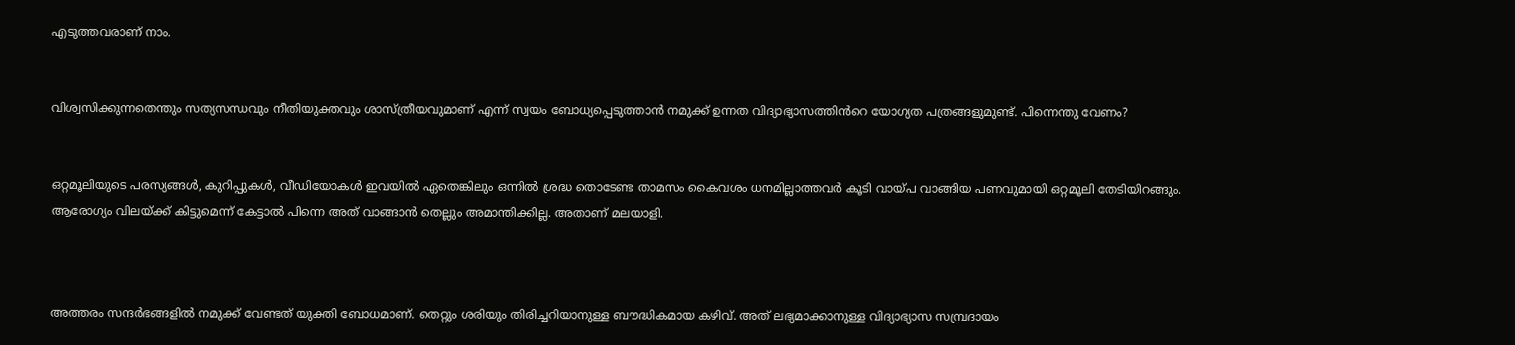എടുത്തവരാണ് നാം.


വിശ്വസിക്കുന്നതെന്തും സത്യസന്ധവും നീതിയുക്തവും ശാസ്ത്രീയവുമാണ് എന്ന് സ്വയം ബോധ്യപ്പെടുത്താൻ നമുക്ക് ഉന്നത വിദ്യാഭ്യാസത്തിൻറെ യോഗ്യത പത്രങ്ങളുമുണ്ട്. പിന്നെന്തു വേണം?


ഒറ്റമൂലിയുടെ പരസ്യങ്ങൾ, കുറിപ്പുകൾ, വീഡിയോകൾ ഇവയിൽ ഏതെങ്കിലും ഒന്നിൽ ശ്രദ്ധ തൊടേണ്ട താമസം കൈവശം ധനമില്ലാത്തവർ കൂടി വായ്പ വാങ്ങിയ പണവുമായി ഒറ്റമൂലി തേടിയിറങ്ങും. ആരോഗ്യം വിലയ്ക്ക് കിട്ടുമെന്ന് കേട്ടാൽ പിന്നെ അത് വാങ്ങാൻ തെല്ലും അമാന്തിക്കില്ല. അതാണ് മലയാളി.



അത്തരം സന്ദർഭങ്ങളിൽ നമുക്ക് വേണ്ടത് യുക്തി ബോധമാണ്. തെറ്റും ശരിയും തിരിച്ചറിയാനുള്ള ബൗദ്ധികമായ കഴിവ്. അത് ലഭ്യമാക്കാനുള്ള വിദ്യാഭ്യാസ സമ്പ്രദായം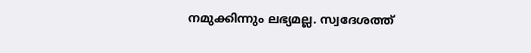നമുക്കിന്നും ലഭ്യമല്ല. സ്വദേശത്ത്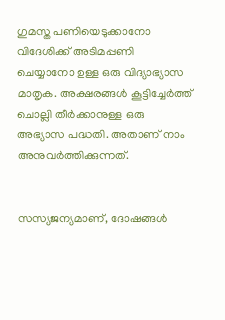ഗുമസ്ത പണിയെടുക്കാനോ വിദേശിക്ക് അടിമപ്പണി ചെയ്യാനോ ഉള്ള ഒരു വിദ്യാഭ്യാസ മാതൃക. അക്ഷരങ്ങൾ കൂട്ടിച്ചേർത്ത് ചൊല്ലി തീർക്കാനുള്ള ഒരു അഭ്യാസ പദ്ധതി. അതാണ് നാം അനുവർത്തിക്കുന്നത്.


സസ്യജന്യമാണ്, ദോഷങ്ങൾ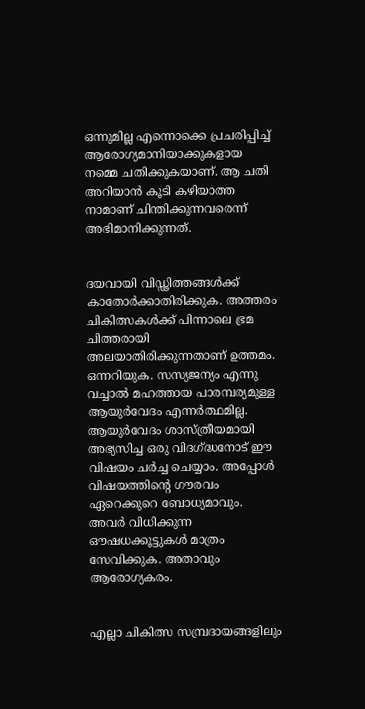ഒന്നുമില്ല എന്നൊക്കെ പ്രചരിപ്പിച്ച് ആരോഗ്യമാനിയാക്കുകളായ നമ്മെ ചതിക്കുകയാണ്. ആ ചതി അറിയാൻ കൂടി കഴിയാത്ത നാമാണ് ചിന്തിക്കുന്നവരെന്ന് അഭിമാനിക്കുന്നത്.


ദയവായി വിഡ്ഢിത്തങ്ങൾക്ക് കാതോർക്കാതിരിക്കുക. അത്തരം ചികിത്സകൾക്ക് പിന്നാലെ ഭ്രമ ചിത്തരായി അലയാതിരിക്കുന്നതാണ് ഉത്തമം. ഒന്നറിയുക. സസ്യജന്യം എന്നു വച്ചാൽ മഹത്തായ പാരമ്പര്യമുള്ള ആയുർവേദം എന്നർത്ഥമില്ല. ആയുർവേദം ശാസ്ത്രീയമായി അഭ്യസിച്ച ഒരു വിദഗ്ദ്ധനോട് ഈ വിഷയം ചർച്ച ചെയ്യാം. അപ്പോൾ വിഷയത്തിന്റെ ഗൗരവം ഏറെക്കുറെ ബോധ്യമാവും. അവർ വിധിക്കുന്ന ഔഷധക്കൂട്ടുകൾ മാത്രം സേവിക്കുക. അതാവും ആരോഗ്യകരം.


എല്ലാ ചികിത്സ സമ്പ്രദായങ്ങളിലും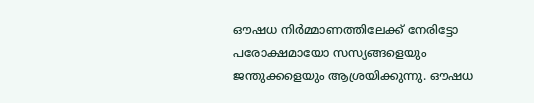ഔഷധ നിർമ്മാണത്തിലേക്ക് നേരിട്ടോ പരോക്ഷമായോ സസ്യങ്ങളെയും ജന്തുക്കളെയും ആശ്രയിക്കുന്നു. ഔഷധ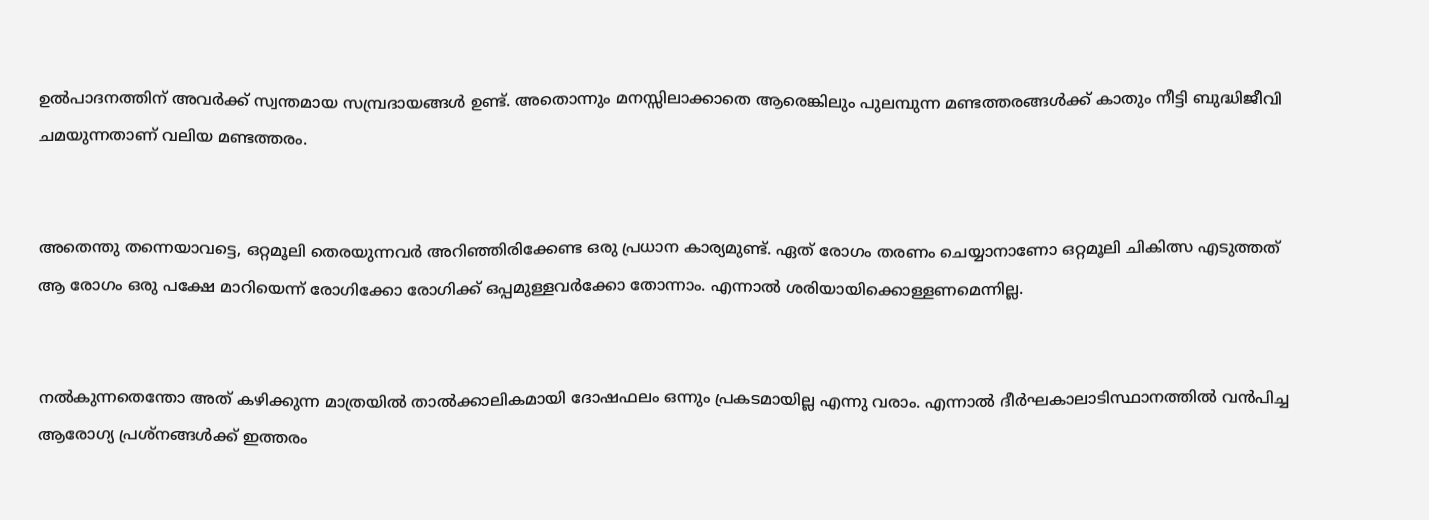ഉൽപാദനത്തിന് അവർക്ക് സ്വന്തമായ സമ്പ്രദായങ്ങൾ ഉണ്ട്. അതൊന്നും മനസ്സിലാക്കാതെ ആരെങ്കിലും പുലമ്പുന്ന മണ്ടത്തരങ്ങൾക്ക് കാതും നീട്ടി ബുദ്ധിജീവി ചമയുന്നതാണ് വലിയ മണ്ടത്തരം.


അതെന്തു തന്നെയാവട്ടെ, ഒറ്റമൂലി തെരയുന്നവർ അറിഞ്ഞിരിക്കേണ്ട ഒരു പ്രധാന കാര്യമുണ്ട്. ഏത് രോഗം തരണം ചെയ്യാനാണോ ഒറ്റമൂലി ചികിത്സ എടുത്തത് ആ രോഗം ഒരു പക്ഷേ മാറിയെന്ന് രോഗിക്കോ രോഗിക്ക് ഒപ്പമുള്ളവർക്കോ തോന്നാം. എന്നാൽ ശരിയായിക്കൊള്ളണമെന്നില്ല.


നൽകുന്നതെന്തോ അത് കഴിക്കുന്ന മാത്രയിൽ താൽക്കാലികമായി ദോഷഫലം ഒന്നും പ്രകടമായില്ല എന്നു വരാം. എന്നാൽ ദീർഘകാലാടിസ്ഥാനത്തിൽ വൻപിച്ച ആരോഗ്യ പ്രശ്നങ്ങൾക്ക് ഇത്തരം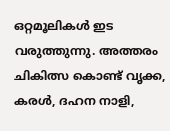ഒറ്റമൂലികൾ ഇട വരുത്തുന്നു. അത്തരം ചികിത്സ കൊണ്ട് വൃക്ക, കരൾ, ദഹന നാളി,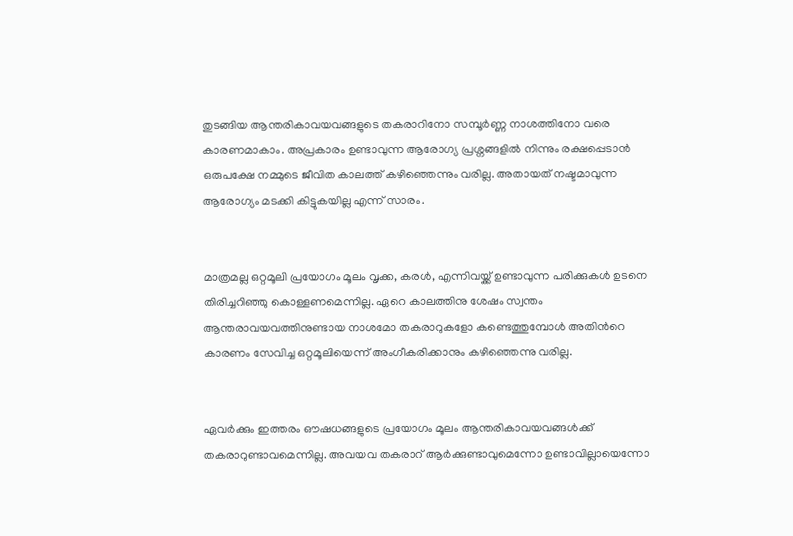തുടങ്ങിയ ആന്തരികാവയവങ്ങളുടെ തകരാറിനോ സമ്പൂർണ്ണ നാശത്തിനോ വരെ കാരണമാകാം. അപ്രകാരം ഉണ്ടാവുന്ന ആരോഗ്യ പ്രശ്നങ്ങളിൽ നിന്നും രക്ഷപ്പെടാൻ ഒരുപക്ഷേ നമ്മുടെ ജീവിത കാലത്ത് കഴിഞ്ഞെന്നും വരില്ല. അതായത് നഷ്ടമാവുന്ന ആരോഗ്യം മടക്കി കിട്ടുകയില്ല എന്ന് സാരം.


മാത്രമല്ല ഒറ്റമൂലി പ്രയോഗം മൂലം വൃക്ക, കരൾ, എന്നിവയ്ക്ക് ഉണ്ടാവുന്ന പരിക്കുകൾ ഉടനെ തിരിച്ചറിഞ്ഞു കൊള്ളണമെന്നില്ല. ഏറെ കാലത്തിനു ശേഷം സ്വന്തം ആന്തരാവയവത്തിനുണ്ടായ നാശമോ തകരാറുകളോ കണ്ടെത്തുമ്പോൾ അതിൻറെ കാരണം സേവിച്ച ഒറ്റമൂലിയെന്ന് അംഗീകരിക്കാനും കഴിഞ്ഞെന്നു വരില്ല.


ഏവർക്കും ഇത്തരം ഔഷധങ്ങളുടെ പ്രയോഗം മൂലം ആന്തരികാവയവങ്ങൾക്ക് തകരാറുണ്ടാവമെന്നില്ല. അവയവ തകരാറ് ആർക്കുണ്ടാവുമെന്നോ ഉണ്ടാവില്ലായെന്നോ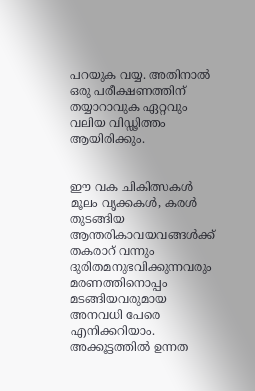പറയുക വയ്യ. അതിനാൽ ഒരു പരീക്ഷണത്തിന് തയ്യാറാവുക ഏറ്റവും വലിയ വിഡ്ഢിത്തം ആയിരിക്കും.


ഈ വക ചികിത്സകൾ മൂലം വൃക്കകൾ, കരൾ തുടങ്ങിയ ആന്തരികാവയവങ്ങൾക്ക് തകരാറ് വന്നും ദുരിതമനുഭവിക്കുന്നവരും മരണത്തിനൊപ്പം മടങ്ങിയവരുമായ അനവധി പേരെ എനിക്കറിയാം. അക്കൂട്ടത്തിൽ ഉന്നത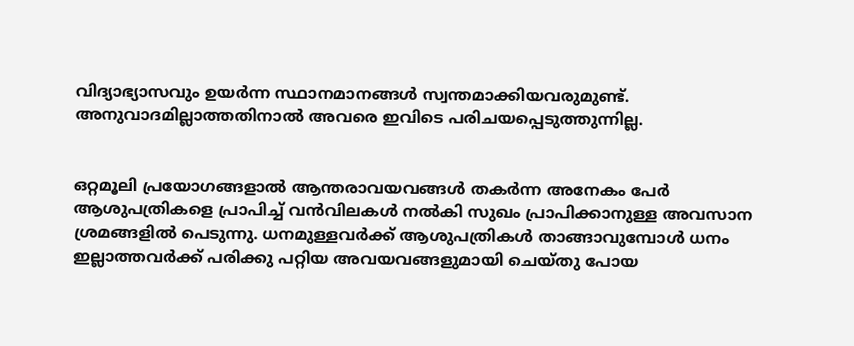വിദ്യാഭ്യാസവും ഉയർന്ന സ്ഥാനമാനങ്ങൾ സ്വന്തമാക്കിയവരുമുണ്ട്. അനുവാദമില്ലാത്തതിനാൽ അവരെ ഇവിടെ പരിചയപ്പെടുത്തുന്നില്ല.


ഒറ്റമൂലി പ്രയോഗങ്ങളാൽ ആന്തരാവയവങ്ങൾ തകർന്ന അനേകം പേർ ആശുപത്രികളെ പ്രാപിച്ച് വൻവിലകൾ നൽകി സുഖം പ്രാപിക്കാനുള്ള അവസാന ശ്രമങ്ങളിൽ പെടുന്നു. ധനമുള്ളവർക്ക് ആശുപത്രികൾ താങ്ങാവുമ്പോൾ ധനം ഇല്ലാത്തവർക്ക് പരിക്കു പറ്റിയ അവയവങ്ങളുമായി ചെയ്തു പോയ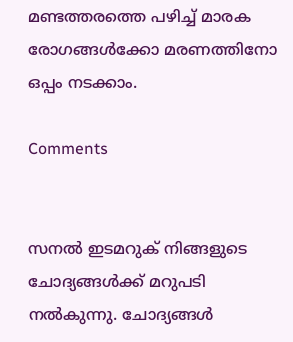മണ്ടത്തരത്തെ പഴിച്ച് മാരക രോഗങ്ങൾക്കോ മരണത്തിനോ ഒപ്പം നടക്കാം.

Comments


സനൽ ഇടമറുക് നിങ്ങളുടെ ചോദ്യങ്ങൾക്ക് മറുപടി നൽകുന്നു. ചോദ്യങ്ങൾ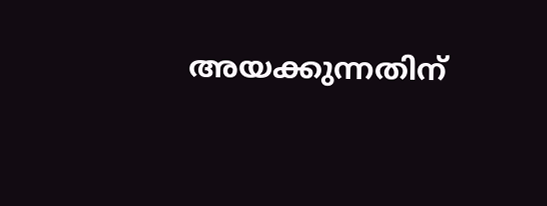അയക്കുന്നതിന്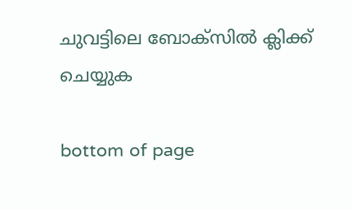ചുവട്ടിലെ ബോക്സിൽ ക്ലിക്ക് ചെയ്യുക

bottom of page